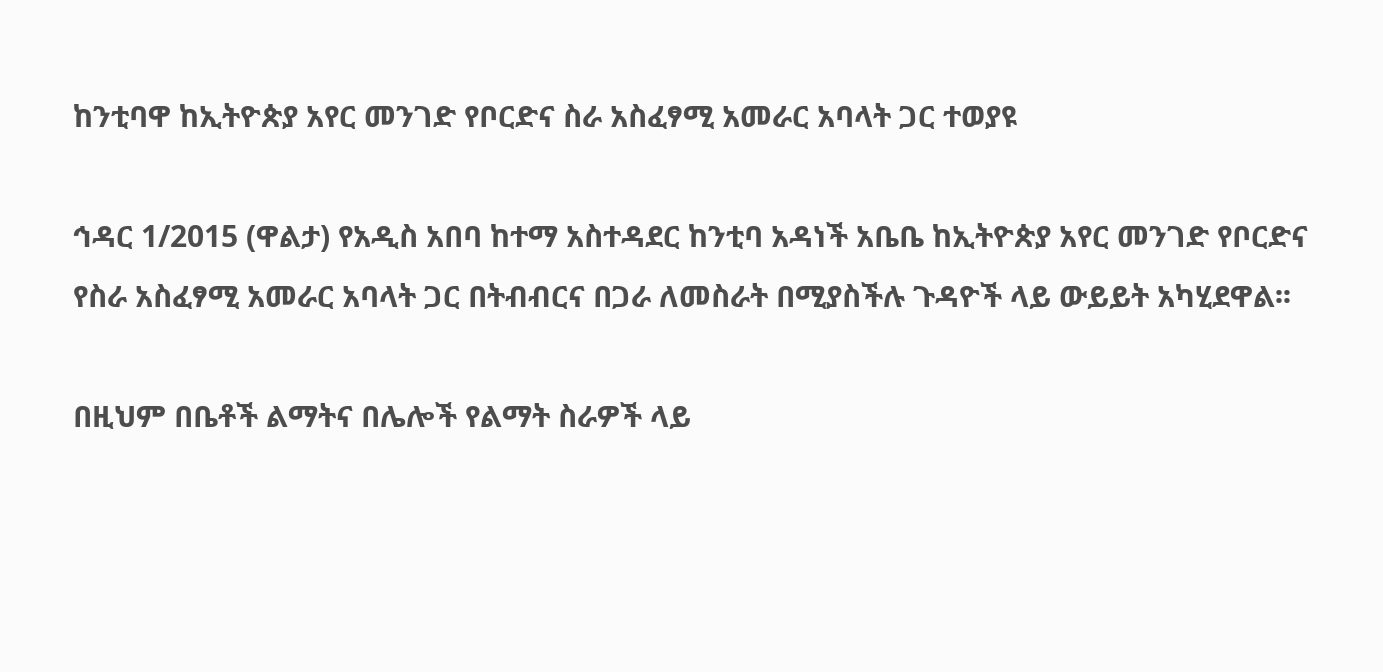ከንቲባዋ ከኢትዮጵያ አየር መንገድ የቦርድና ስራ አስፈፃሚ አመራር አባላት ጋር ተወያዩ

ኅዳር 1/2015 (ዋልታ) የአዲስ አበባ ከተማ አስተዳደር ከንቲባ አዳነች አቤቤ ከኢትዮጵያ አየር መንገድ የቦርድና የስራ አስፈፃሚ አመራር አባላት ጋር በትብብርና በጋራ ለመስራት በሚያስችሉ ጉዳዮች ላይ ውይይት አካሂደዋል፡፡

በዚህም በቤቶች ልማትና በሌሎች የልማት ስራዎች ላይ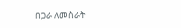በጋራ ለመስራት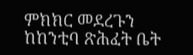ምክክር መደረጉን ከከንቲባ ጽሕፈት ቤት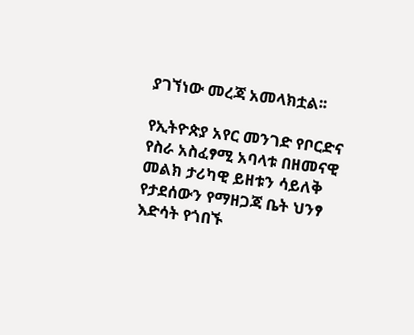ያገኘነው መረጃ አመላክቷል፡፡

የኢትዮጵያ አየር መንገድ የቦርድና የስራ አስፈፃሚ አባላቱ በዘመናዊ መልክ ታሪካዊ ይዘቱን ሳይለቅ የታደሰውን የማዘጋጃ ቤት ህንፃ እድሳት የጎበኙ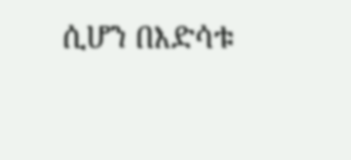ሲሆን በእድሳቱ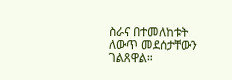ስራና በተመለከቱት ለውጥ መደሰታቸውን ገልጸዋል።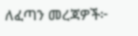ለፈጣን መረጃዎች፦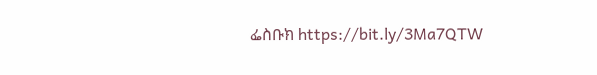ፌስቡክ https://bit.ly/3Ma7QTW